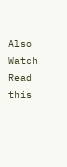Also Watch
Read this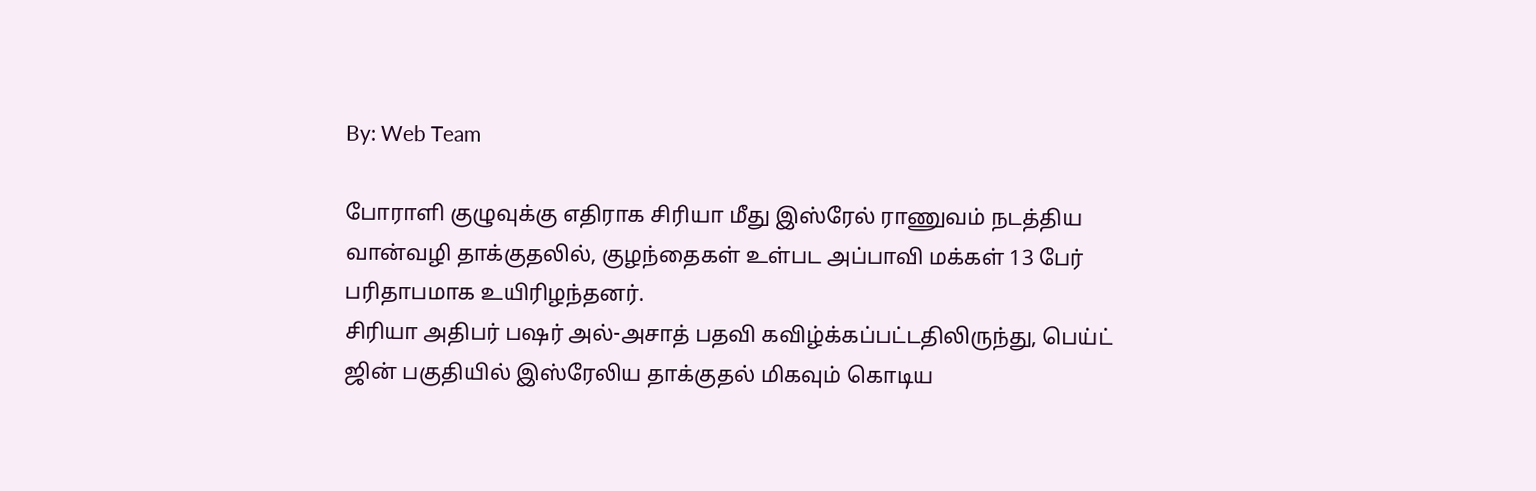By: Web Team

போராளி குழுவுக்கு எதிராக சிரியா மீது இஸ்ரேல் ராணுவம் நடத்திய வான்வழி தாக்குதலில், குழந்தைகள் உள்பட அப்பாவி மக்கள் 13 பேர் பரிதாபமாக உயிரிழந்தனர்.
சிரியா அதிபர் பஷர் அல்-அசாத் பதவி கவிழ்க்கப்பட்டதிலிருந்து, பெய்ட் ஜின் பகுதியில் இஸ்ரேலிய தாக்குதல் மிகவும் கொடிய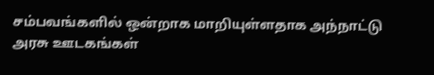சம்பவங்களில் ஒன்றாக மாறியுள்ளதாக அந்நாட்டு அரசு ஊடகங்கள்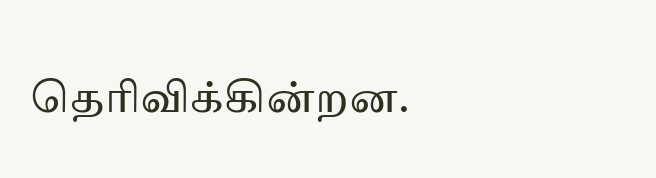தெரிவிக்கின்றன.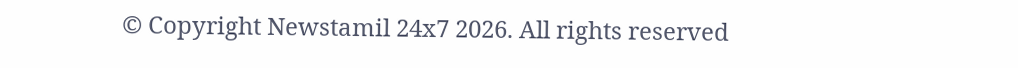© Copyright Newstamil 24x7 2026. All rights reserved